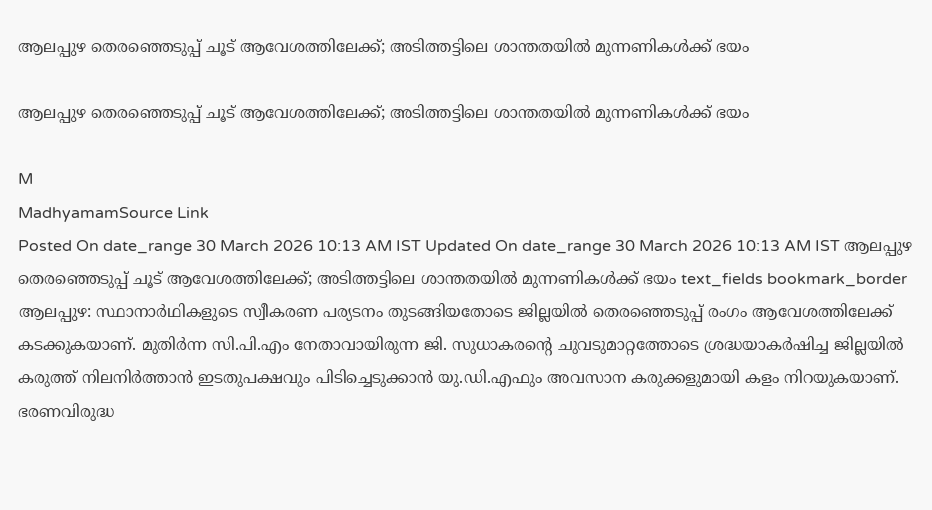ആലപ്പുഴ തെരഞ്ഞെടുപ്പ് ചൂട് ആവേശത്തിലേക്ക്; അടിത്തട്ടിലെ ശാന്തതയിൽ മുന്നണികൾക്ക് ഭയം

ആലപ്പുഴ തെരഞ്ഞെടുപ്പ് ചൂട് ആവേശത്തിലേക്ക്; അടിത്തട്ടിലെ ശാന്തതയിൽ മുന്നണികൾക്ക് ഭയം

M
MadhyamamSource Link
Posted On date_range 30 March 2026 10:13 AM IST Updated On date_range 30 March 2026 10:13 AM IST ആലപ്പുഴ തെരഞ്ഞെടുപ്പ് ചൂട് ആവേശത്തിലേക്ക്; അടിത്തട്ടിലെ ശാന്തതയിൽ മുന്നണികൾക്ക് ഭയം text_fields bookmark_border ആലപ്പുഴ: സ്ഥാനാർഥികളുടെ സ്വീകരണ പര്യടനം തുടങ്ങിയതോടെ ജില്ലയിൽ തെരഞ്ഞെടുപ്പ് രംഗം ആവേശത്തിലേക്ക് കടക്കുകയാണ്. മുതിർന്ന സി.പി.എം നേതാവായിരുന്ന ജി. സുധാകരന്‍റെ ചുവടുമാറ്റത്തോടെ ശ്രദ്ധയാകർഷിച്ച ജില്ലയിൽ കരുത്ത് നിലനിർത്താൻ ഇടതുപക്ഷവും പിടിച്ചെടുക്കാൻ യു.ഡി.എഫും അവസാന കരുക്കളുമായി കളം നിറയുകയാണ്. ഭരണവിരുദ്ധ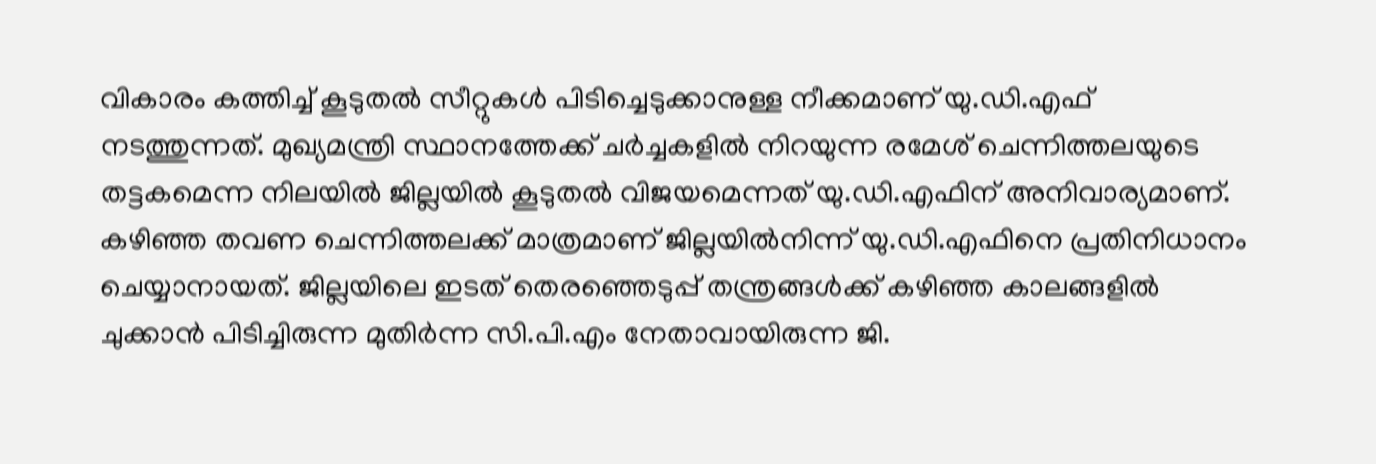വികാരം കത്തിച്ച് കൂടുതൽ സീറ്റുകൾ പിടിച്ചെടുക്കാനുള്ള നീക്കമാണ് യു.ഡി.എഫ് നടത്തുന്നത്. മുഖ്യമന്ത്രി സ്ഥാനത്തേക്ക് ചർച്ചകളിൽ നിറയുന്ന രമേശ് ചെന്നിത്തലയുടെ തട്ടകമെന്ന നിലയിൽ ജില്ലയിൽ കൂടുതൽ വിജയമെന്നത് യു.ഡി.എഫിന് അനിവാര്യമാണ്. കഴിഞ്ഞ തവണ ചെന്നിത്തലക്ക് മാത്രമാണ് ജില്ലയിൽനിന്ന് യു.ഡി.എഫിനെ പ്രതിനിധാനം ചെയ്യാനായത്. ജില്ലയിലെ ഇടത് തെരഞ്ഞെടുപ്പ് തന്ത്രങ്ങൾക്ക് കഴിഞ്ഞ കാലങ്ങളിൽ ചുക്കാൻ പിടിച്ചിരുന്ന മുതിർന്ന സി.പി.എം നേതാവായിരുന്ന ജി.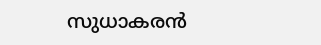സുധാകരൻ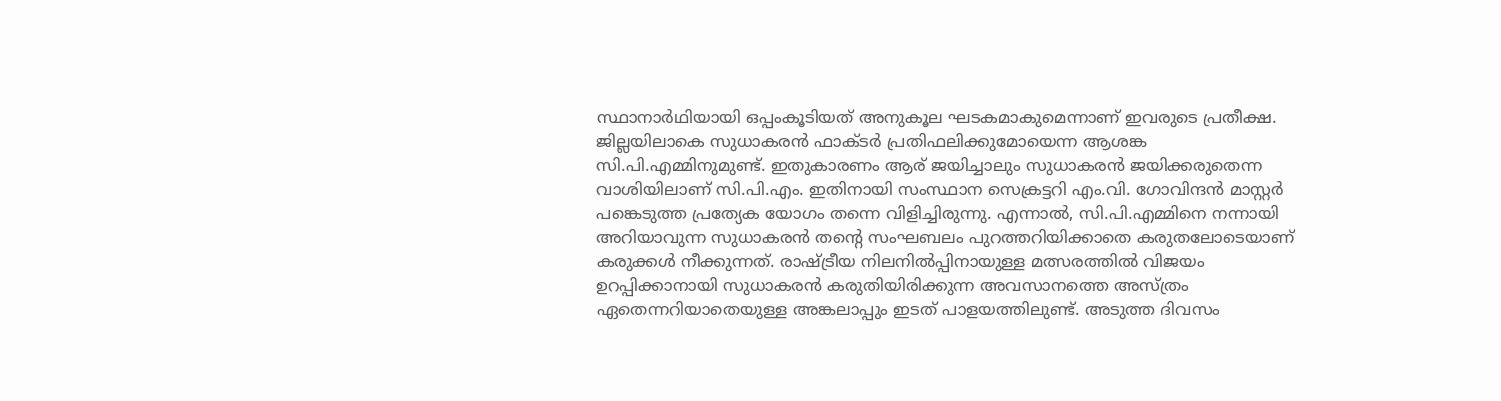സ്ഥാനാർഥിയായി ഒപ്പംകൂടിയത് അനുകൂല ഘടകമാകുമെന്നാണ് ഇവരുടെ പ്രതീക്ഷ. ജില്ലയിലാകെ സുധാകരൻ ഫാക്ടർ പ്രതിഫലിക്കുമോയെന്ന ആശങ്ക സി.പി.എമ്മിനുമുണ്ട്. ഇതുകാരണം ആര് ജയിച്ചാലും സുധാകരൻ ജയിക്കരുതെന്ന വാശിയിലാണ് സി.പി.എം. ഇതിനായി സംസ്ഥാന സെക്രട്ടറി എം.വി. ഗോവിന്ദൻ മാസ്റ്റർ പങ്കെടുത്ത പ്രത്യേക യോഗം തന്നെ വിളിച്ചിരുന്നു. എന്നാൽ, സി.പി.എമ്മിനെ നന്നായി അറിയാവുന്ന സുധാകരൻ തന്‍റെ സംഘബലം പുറത്തറിയിക്കാതെ കരുതലോടെയാണ് കരുക്കൾ നീക്കുന്നത്. രാഷ്ട്രീയ നിലനിൽപ്പിനായുള്ള മത്സരത്തിൽ വിജയം ഉറപ്പിക്കാനായി സുധാകരൻ കരുതിയിരിക്കുന്ന അവസാനത്തെ അസ്ത്രം ഏതെന്നറിയാതെയുള്ള അങ്കലാപ്പും ഇടത് പാളയത്തിലുണ്ട്. അടുത്ത ദിവസം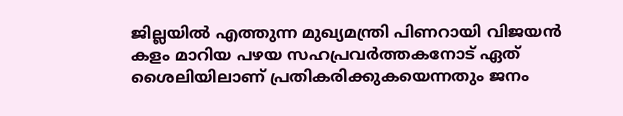ജില്ലയിൽ എത്തുന്ന മുഖ്യമന്ത്രി പിണറായി വിജയൻ കളം മാറിയ പഴയ സഹപ്രവർത്തകനോട് ഏത് ശൈലിയിലാണ് പ്രതികരിക്കുകയെന്നതും ജനം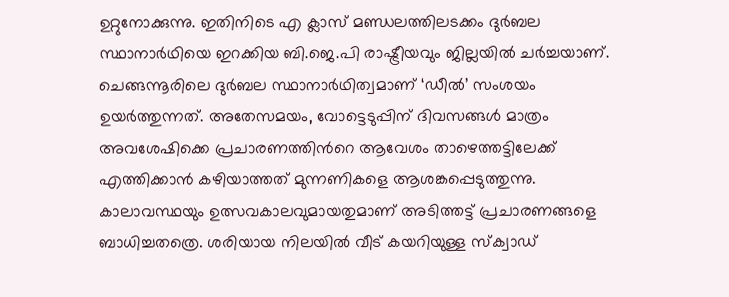ഉറ്റുനോക്കുന്നു. ഇതിനിടെ എ ക്ലാസ് മണ്ഡലത്തിലടക്കം ദുർബല സ്ഥാനാർഥിയെ ഇറക്കിയ ബി.ജെ.പി രാഷ്ട്രീയവും ജില്ലയിൽ ചർച്ചയാണ്. ചെങ്ങന്നൂരിലെ ദുർബല സ്ഥാനാർഥിത്വമാണ് ‘ഡീൽ’ സംശയം ഉയർത്തുന്നത്. അതേസമയം, വോട്ടെടുപ്പിന് ദിവസങ്ങൾ മാത്രം അവശേഷിക്കെ പ്രചാരണത്തിന്‍റെ ആവേശം താഴെത്തട്ടിലേക്ക് എത്തിക്കാൻ കഴിയാത്തത് മുന്നണികളെ ആശങ്കപ്പെടുത്തുന്നു. കാലാവസ്ഥയും ഉത്സവകാലവുമായതുമാണ് അടിത്തട്ട് പ്രചാരണങ്ങളെ ബാധിച്ചതത്രെ. ശരിയായ നിലയിൽ വീട് കയറിയുള്ള സ്ക്വാഡ്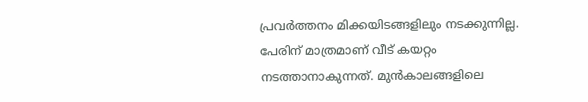പ്രവർത്തനം മിക്കയിടങ്ങളിലും നടക്കുന്നില്ല. പേരിന് മാത്രമാണ് വീട് കയറ്റം നടത്താനാകുന്നത്. മുൻകാലങ്ങളിലെ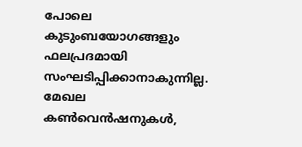പോലെ കുടുംബയോഗങ്ങളും ഫലപ്രദമായി സംഘടിപ്പിക്കാനാകുന്നില്ല. മേഖല കൺവെൻഷനുകൾ,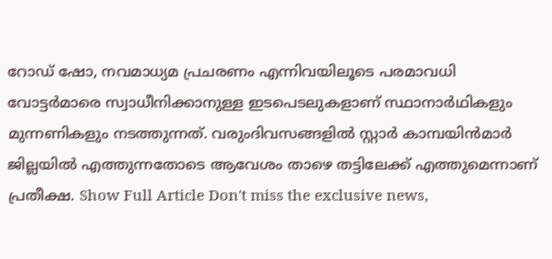റോഡ് ഷോ, നവമാധ്യമ പ്രചരണം എന്നിവയിലൂടെ പരമാവധി വോട്ടർമാരെ സ്വാധീനിക്കാനുള്ള ഇടപെടലുകളാണ് സ്ഥാനാർഥികളും മുന്നണികളും നടത്തുന്നത്. വരുംദിവസങ്ങളിൽ സ്റ്റാർ കാമ്പയിൻമാർ ജില്ലയിൽ എത്തുന്നതോടെ ആവേശം താഴെ തട്ടിലേക്ക് എത്തുമെന്നാണ് പ്രതീക്ഷ. Show Full Article Don't miss the exclusive news,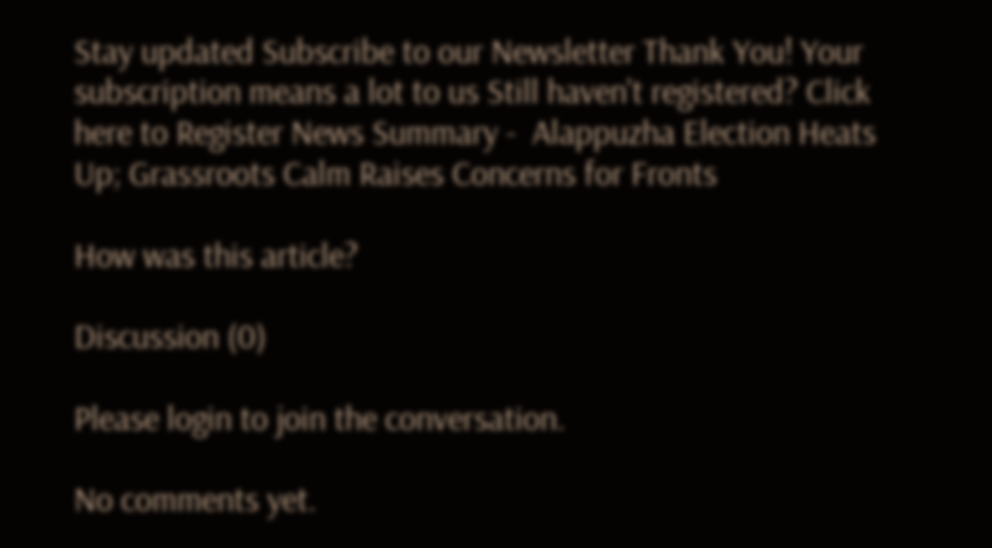Stay updated Subscribe to our Newsletter Thank You! Your subscription means a lot to us Still haven't registered? Click here to Register News Summary -  Alappuzha Election Heats Up; Grassroots Calm Raises Concerns for Fronts

How was this article?

Discussion (0)

Please login to join the conversation.

No comments yet.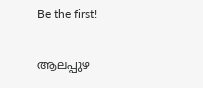Be the first!

ആലപ്പുഴ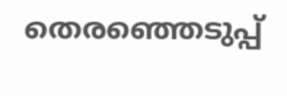തെരഞ്ഞെടുപ്പ്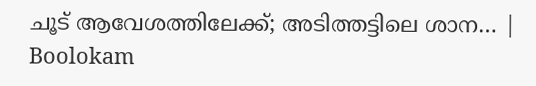ചൂട് ആവേശത്തിലേക്ക്; അടിത്തട്ടിലെ ശാന… | Boolokam